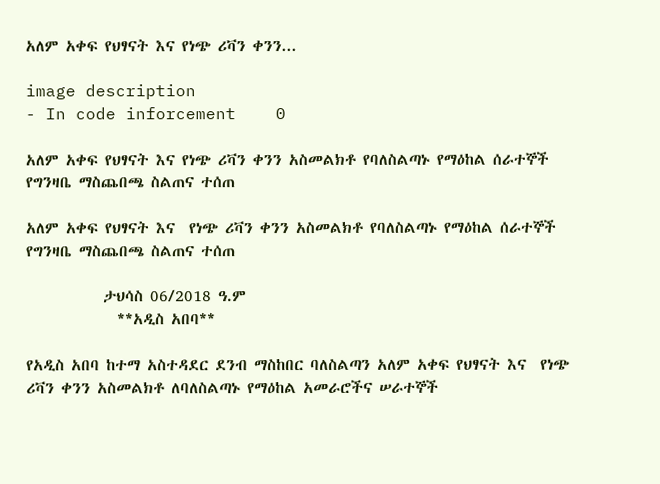አለም አቀፍ የህፃናት እና የነጭ ሪቫን ቀንን...

image description
- In code inforcement    0

አለም አቀፍ የህፃናት እና የነጭ ሪቫን ቀንን አስመልክቶ የባለስልጣኑ የማዕከል ሰራተኞች የግንዛቤ ማስጨበጫ ስልጠና ተሰጠ

አለም አቀፍ የህፃናት እና  የነጭ ሪቫን ቀንን አስመልክቶ የባለስልጣኑ የማዕከል ሰራተኞች የግንዛቤ ማስጨበጫ ስልጠና ተሰጠ

           ታህሳስ 06/2018 ዓ.ም
             **አዲስ አበባ**

የአዲስ አበባ ከተማ አስተዳደር ደንብ ማስከበር ባለስልጣን አለም አቀፍ የህፃናት እና  የነጭ ሪቫን ቀንን አስመልክቶ ለባለስልጣኑ የማዕከል አመራሮችና ሠራተኞች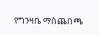የግንዛቤ ማስጨበጫ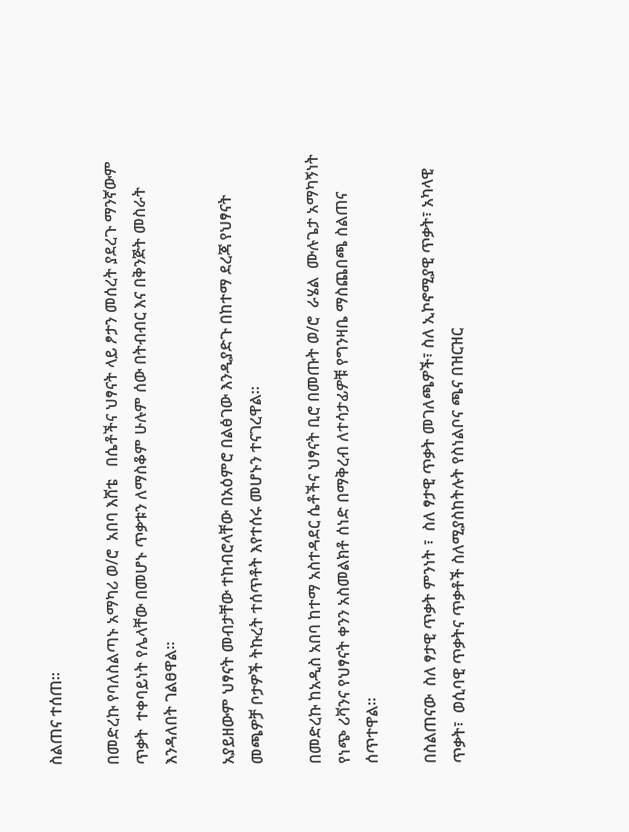ስልጠና ተሰጠ፡፡

በመድረኩ የባለስልጣኑ አማካሪ ወ/ሮ  አበባ እሸቴ   በሴቶችና ህፃናት ላይ ፆታን መሰረት ያደረጉ ማንኛውም ጥቃት  ተቀባይነት የሌላቸው በመሆኑ ጥቃቱን ለማስቆም ሁሉም ሰው በትብብር እና በቅንጅት መስራት እንዳለበት ገልፀዋል።

አያይዘውም ህፃናት መብታቸው ተከብሮላቸው በአዕምሮ በልፅገው እንዲያድጉ በከተማ ደረጃ የህፃናት መጫዎቻ ቦታዎች ትኩረት ተሰጥቶት እየተሰሩ መሆኑን ተናገረዋል፡፡

በመድረኩ ከአዲስ አበባ ከተማ አስተዳደር ሴቶችና ህፃናት ቢሮ በመጡት ወ/ሮ  ራሄል  ሙሉጌታ አማካኝነት የነጭ ሪቫንና የህፃናት ቀንን አስመልክቶ ሰነድ በማቅረብ ለተሳታፊዎቹ የግንዛቤ ማስጨበጫ ስልጠና ሰጥተዋል፡፡

በስልጠናው  ስለ ፃታዊ ጥቃት ምንነት ፣  ስለ ፃታዊ ጥቃት መገለጫዎች፣ ስለ ኢኮኖሚያዊ ጥቃት፣ አካላዊ ጥቃት፣  ወሲባዊ ጥቃትና ጥቃቶች ስለሚያስከትሉት የስነልቦና ጫና በዝርዝር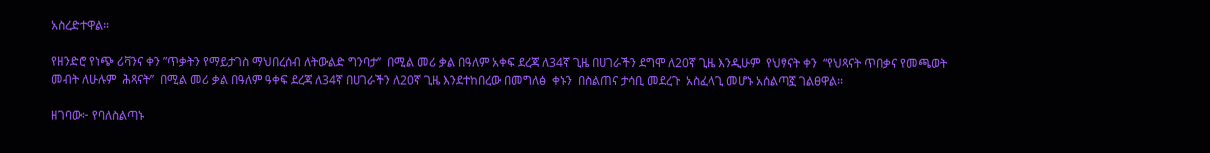አስረድተዋል።

የዘንድሮ የነጭ ሪቫንና ቀን ”ጥቃትን የማይታገስ ማህበረሰብ ለትውልድ ግንባታ’’  በሚል መሪ ቃል በዓለም አቀፍ ደረጃ ለ34ኛ ጊዜ በሀገራችን ደግሞ ለ20ኛ ጊዜ እንዲሁም  የህፃናት ቀን  “የህጻናት ጥበቃና የመጫወት መብት ለሁሉም  ሕጻናት’’  በሚል መሪ ቃል በዓለም ዓቀፍ ደረጃ ለ34ኛ በሀገራችን ለ20ኛ ጊዜ እንደተከበረው በመግለፅ  ቀኑን  በስልጠና ታሳቢ መደረጉ  አስፈላጊ መሆኑ አሰልጣኟ ገልፀዋል፡፡

ዘገባው፦ የባለስልጣኑ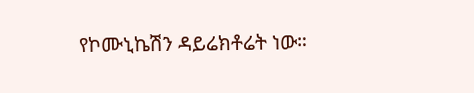የኮሙኒኬሽን ዳይሬክቶሬት ነው።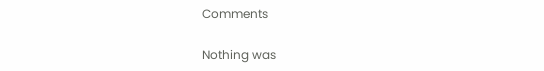Comments

Nothing was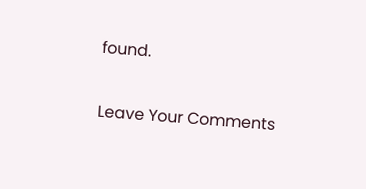found.

Leave Your Comments